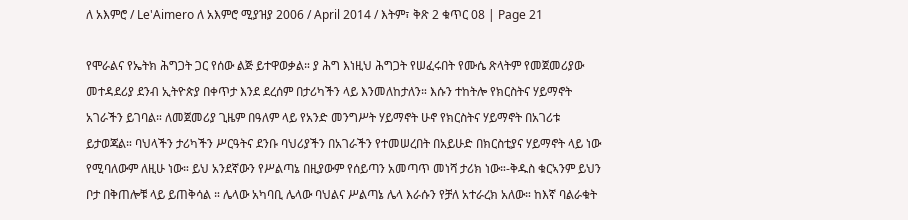ለ አእምሮ / Le'Aimero ለ አእምሮ ሚያዝያ 2006 / April 2014 / እትም፣ ቅጽ 2 ቁጥር 08 | Page 21

የሞራልና የኤትክ ሕግጋት ጋር የሰው ልጅ ይተዋወቃል። ያ ሕግ እነዚህ ሕግጋት የሠፈሩበት የሙሴ ጽላትም የመጀመሪያው መተዳደሪያ ደንብ ኢትዮጵያ በቀጥታ እንደ ደረሰም በታሪካችን ላይ እንመለከታለን። እሱን ተከትሎ የክርስትና ሃይማኖት አገራችን ይገባል። ለመጀመሪያ ጊዜም በዓለም ላይ የአንድ መንግሥት ሃይማኖት ሁኖ የክርስትና ሃይማኖት በአገሪቱ ይታወጃል። ባህላችን ታሪካችን ሥርዓትና ደንቡ ባህሪያችን በአገራችን የተመሠረበት በአይሁድ በክርስቲያና ሃይማኖት ላይ ነው የሚባለውም ለዚሁ ነው። ይህ አንደኛውን የሥልጣኔ በዚያውም የሰይጣን አመጣጥ መነሻ ታሪክ ነው።-ቅዱስ ቁርኣንም ይህን ቦታ በቅጠሎቹ ላይ ይጠቅሳል ። ሌላው አካባቢ ሌላው ባህልና ሥልጣኔ ሌላ እራሱን የቻለ አተራረክ አለው። ከእኛ ባልራቁት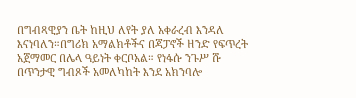በግብጻዊያን ቤት ከዚህ ለየት ያለ አቀራረብ እንዳለ እናነባለን።በግሪክ አማልክቶችና በጃፓኖች ዘንድ የፍጥረት አጀማመር በሌላ ዓይነት ቀርቦአል። የነፋሱ ንጉሥ ሹ በጥንታዊ ግብጾች አመለካከት እንደ አክንባሎ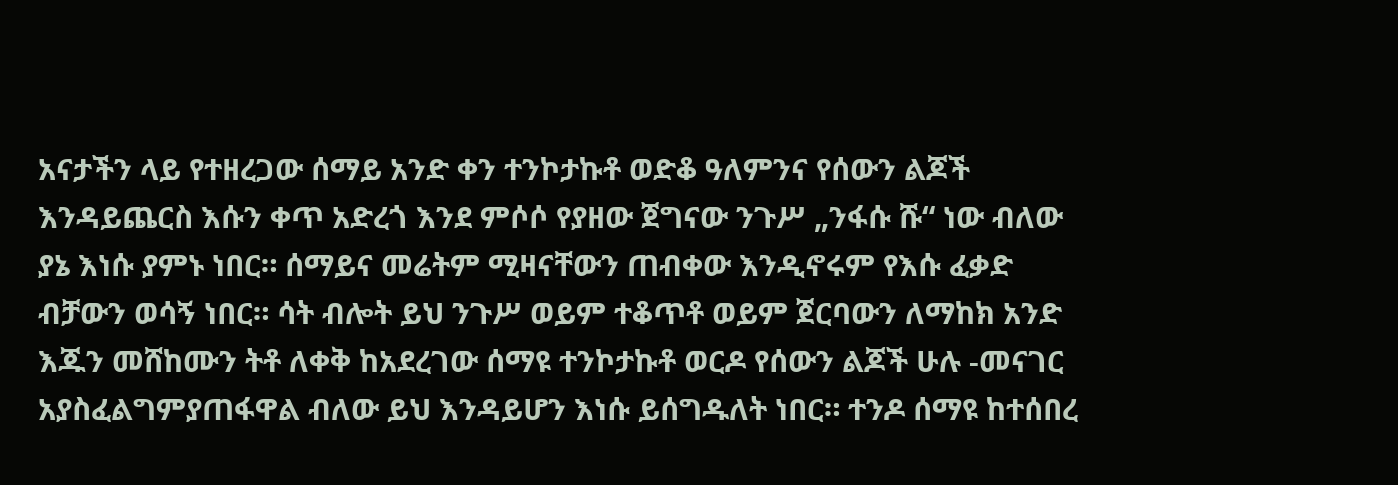አናታችን ላይ የተዘረጋው ሰማይ አንድ ቀን ተንኮታኩቶ ወድቆ ዓለምንና የሰውን ልጆች እንዳይጨርስ እሱን ቀጥ አድረጎ እንደ ምሶሶ የያዘው ጀግናው ንጉሥ „ንፋሱ ሹ“ ነው ብለው ያኔ እነሱ ያምኑ ነበር። ሰማይና መሬትም ሚዛናቸውን ጠብቀው እንዲኖሩም የእሱ ፈቃድ ብቻውን ወሳኝ ነበር። ሳት ብሎት ይህ ንጉሥ ወይም ተቆጥቶ ወይም ጀርባውን ለማከክ አንድ እጁን መሸከሙን ትቶ ለቀቅ ከአደረገው ሰማዩ ተንኮታኩቶ ወርዶ የሰውን ልጆች ሁሉ -መናገር አያስፈልግምያጠፋዋል ብለው ይህ እንዳይሆን እነሱ ይሰግዱለት ነበር። ተንዶ ሰማዩ ከተሰበረ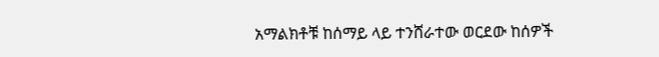አማልክቶቹ ከሰማይ ላይ ተንሸራተው ወርደው ከሰዎች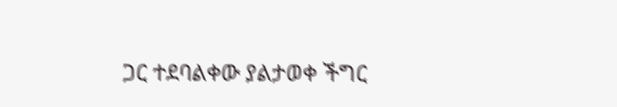ጋር ተደባልቀው ያልታወቀ ችግር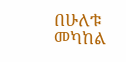በሁለቱ መካከል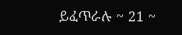ይፈጥራሉ ~ 21 ~